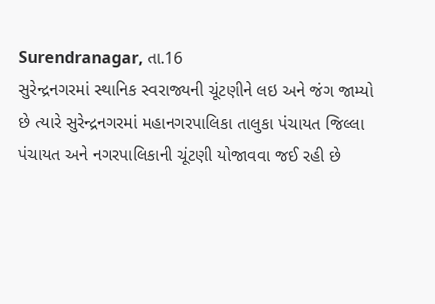Surendranagar, તા.16
સુરેન્દ્રનગરમાં સ્થાનિક સ્વરાજ્યની ચૂંટણીને લઇ અને જંગ જામ્યો છે ત્યારે સુરેન્દ્રનગરમાં મહાનગરપાલિકા તાલુકા પંચાયત જિલ્લા પંચાયત અને નગરપાલિકાની ચૂંટણી યોજાવવા જઈ રહી છે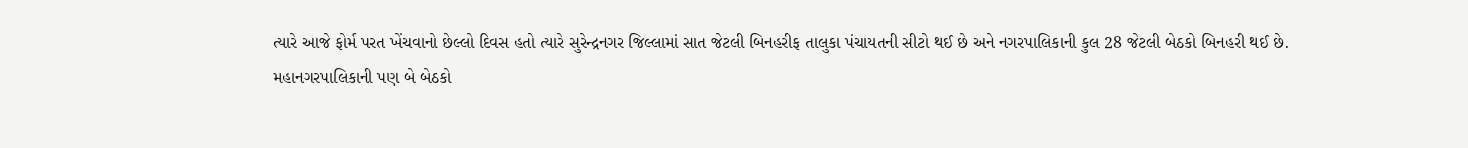ત્યારે આજે ફોર્મ પરત ખેંચવાનો છેલ્લો દિવસ હતો ત્યારે સુરેન્દ્રનગર જિલ્લામાં સાત જેટલી બિનહરીફ તાલુકા પંચાયતની સીટો થઈ છે અને નગરપાલિકાની કુલ 28 જેટલી બેઠકો બિનહરી થઈ છે.
મહાનગરપાલિકાની પણ બે બેઠકો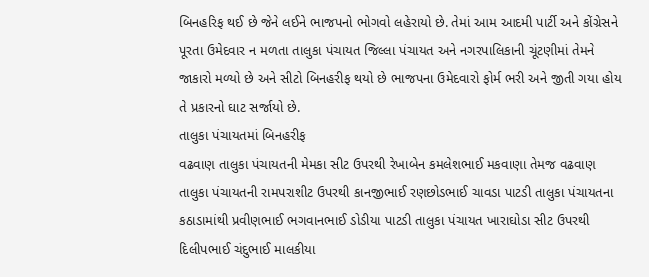બિનહરિફ થઈ છે જેને લઈને ભાજપનો ભોગવો લહેરાયો છે. તેમાં આમ આદમી પાર્ટી અને કોંગ્રેસને પૂરતા ઉમેદવાર ન મળતા તાલુકા પંચાયત જિલ્લા પંચાયત અને નગરપાલિકાની ચૂંટણીમાં તેમને જાકારો મળ્યો છે અને સીટો બિનહરીફ થયો છે ભાજપના ઉમેદવારો ફોર્મ ભરી અને જીતી ગયા હોય તે પ્રકારનો ઘાટ સર્જાયો છે.
તાલુકા પંચાયતમાં બિનહરીફ
વઢવાણ તાલુકા પંચાયતની મેમકા સીટ ઉપરથી રેખાબેન કમલેશભાઈ મકવાણા તેમજ વઢવાણ તાલુકા પંચાયતની રામપરાશીટ ઉપરથી કાનજીભાઈ રણછોડભાઈ ચાવડા પાટડી તાલુકા પંચાયતના કઠાડામાંથી પ્રવીણભાઈ ભગવાનભાઈ ડોડીયા પાટડી તાલુકા પંચાયત ખારાઘોડા સીટ ઉપરથી દિલીપભાઈ ચંદુભાઈ માલકીયા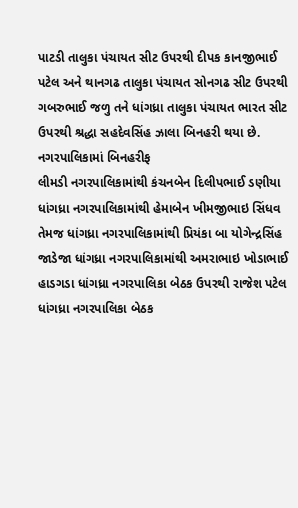પાટડી તાલુકા પંચાયત સીટ ઉપરથી દીપક કાનજીભાઈ પટેલ અને થાનગઢ તાલુકા પંચાયત સોનગઢ સીટ ઉપરથી ગબરુભાઈ જળુ તને ધાંગધ્રા તાલુકા પંચાયત ભારત સીટ ઉપરથી શ્રદ્ધા સહદેવસિંહ ઝાલા બિનહરી થયા છે.
નગરપાલિકામાં બિનહરીફ
લીમડી નગરપાલિકામાંથી કંચનબેન દિલીપભાઈ ડણીયા ધાંગધ્રા નગરપાલિકામાંથી હેમાબેન ખીમજીભાઇ સિંધવ તેમજ ધાંગધ્રા નગરપાલિકામાંથી પ્રિયંકા બા યોગેન્દ્રસિંહ જાડેજા ધાંગધ્રા નગરપાલિકામાંથી અમરાભાઇ ખોડાભાઈ હાડગડા ધાંગધ્રા નગરપાલિકા બેઠક ઉપરથી રાજેશ પટેલ ધાંગધ્રા નગરપાલિકા બેઠક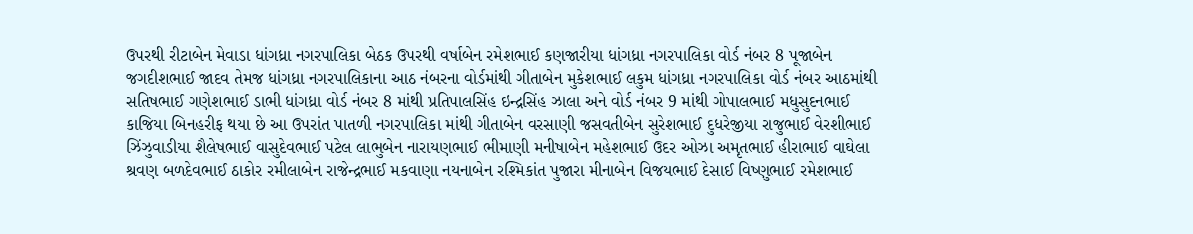ઉપરથી રીટાબેન મેવાડા ધાંગધ્રા નગરપાલિકા બેઠક ઉપરથી વર્ષાબેન રમેશભાઈ કણજારીયા ધાંગધ્રા નગરપાલિકા વોર્ડ નંબર 8 પૂજાબેન જગદીશભાઈ જાદવ તેમજ ધાંગધ્રા નગરપાલિકાના આઠ નંબરના વોર્ડમાંથી ગીતાબેન મુકેશભાઈ લકુમ ધાંગધ્રા નગરપાલિકા વોર્ડ નંબર આઠમાંથી સતિષભાઈ ગણેશભાઈ ડાભી ધાંગધ્રા વોર્ડ નંબર 8 માંથી પ્રતિપાલસિંહ ઇન્દ્રસિંહ ઝાલા અને વોર્ડ નંબર 9 માંથી ગોપાલભાઈ મધુસુદનભાઈ કાજિયા બિનહરીફ થયા છે આ ઉપરાંત પાતળી નગરપાલિકા માંથી ગીતાબેન વરસાણી જસવતીબેન સુરેશભાઈ દુધરેજીયા રાજુભાઈ વેરશીભાઈ ઝિંઝુવાડીયા શૈલેષભાઈ વાસુદેવભાઈ પટેલ લાભુબેન નારાયણભાઈ ભીમાણી મનીષાબેન મહેશભાઈ ઉદર ઓઝા અમૃતભાઈ હીરાભાઈ વાઘેલા શ્રવણ બળદેવભાઈ ઠાકોર રમીલાબેન રાજેન્દ્રભાઈ મકવાણા નયનાબેન રશ્મિકાંત પુજારા મીનાબેન વિજયભાઈ દેસાઈ વિષ્ણુભાઈ રમેશભાઈ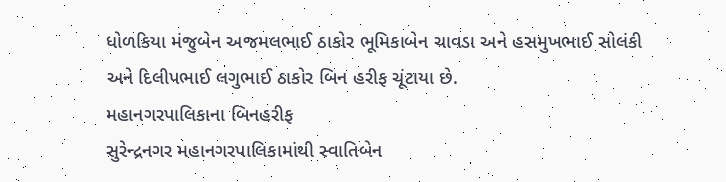ધોળકિયા મંજુબેન અજમલભાઈ ઠાકોર ભૂમિકાબેન ચાવડા અને હસમુખભાઈ સોલંકી અને દિલીપભાઈ લગુભાઈ ઠાકોર બિન હરીફ ચૂંટાયા છે.
મહાનગરપાલિકાના બિનહરીફ
સુરેન્દ્રનગર મહાનગરપાલિકામાંથી સ્વાતિબેન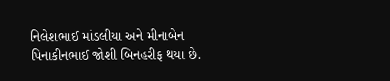નિલેશભાઈ માંડલીયા અને મીનાબેન પિનાકીનભાઈ જોશી બિનહરીફ થયા છે.